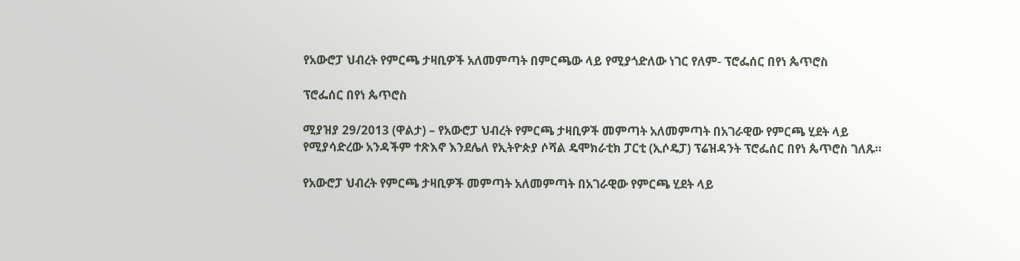የአውሮፓ ህብረት የምርጫ ታዛቢዎች አለመምጣት በምርጫው ላይ የሚያጎድለው ነገር የለም- ፕሮፌሰር በየነ ጴጥሮስ

ፕሮፌሰር በየነ ጴጥሮስ

ሚያዝያ 29/2013 (ዋልታ) – የአውሮፓ ህብረት የምርጫ ታዛቢዎች መምጣት አለመምጣት በአገራዊው የምርጫ ሂደት ላይ የሚያሳድረው አንዳችም ተጽእኖ እንደሌለ የኢትዮጵያ ሶሻል ዴሞክራቲክ ፓርቲ (ኢሶዴፓ) ፕሬዝዳንት ፕሮፌሰር በየነ ጴጥሮስ ገለጹ።

የአውሮፓ ህብረት የምርጫ ታዛቢዎች መምጣት አለመምጣት በአገራዊው የምርጫ ሂደት ላይ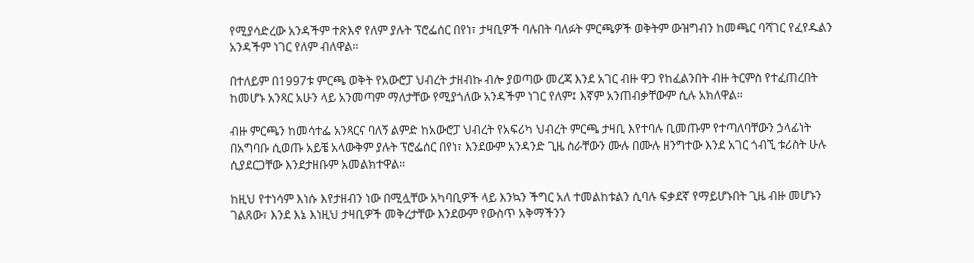የሚያሳድረው አንዳችም ተጽእኖ የለም ያሉት ፕሮፌሰር በየነ፣ ታዛቢዎች ባሉበት ባለፉት ምርጫዎች ወቅትም ውዝግብን ከመጫር ባሻገር የፈየዱልን አንዳችም ነገር የለም ብለዋል።

በተለይም በ1997ቱ ምርጫ ወቅት የአውሮፓ ህብረት ታዘብኩ ብሎ ያወጣው መረጃ እንደ አገር ብዙ ዋጋ የከፈልንበት ብዙ ትርምስ የተፈጠረበት ከመሆኑ አንጻር አሁን ላይ አንመጣም ማለታቸው የሚያጎለው አንዳችም ነገር የለም፤ እኛም አንጠብቃቸውም ሲሉ አክለዋል።

ብዙ ምርጫን ከመሳተፌ አንጻርና ባለኝ ልምድ ከአውሮፓ ህብረት የአፍሪካ ህብረት ምርጫ ታዛቢ እየተባሉ ቢመጡም የተጣለባቸውን ኃላፊነት በአግባቡ ሲወጡ አይቼ አላውቅም ያሉት ፕሮፌሰር በየነ፣ እንደውም አንዳንድ ጊዜ ስራቸውን ሙሉ በሙሉ ዘንግተው እንደ አገር ጎብኚ ቱሪስት ሁሉ ሲያደርጋቸው እንደታዘቡም አመልክተዋል።

ከዚህ የተነሳም እነሱ እየታዘብን ነው በሚሏቸው አካባቢዎች ላይ እንኳን ችግር አለ ተመልከቱልን ሲባሉ ፍቃደኛ የማይሆኑበት ጊዜ ብዙ መሆኑን ገልጸው፣ እንደ እኔ እነዚህ ታዛቢዎች መቅረታቸው እንደውም የውስጥ አቅማችንን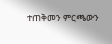ተጠቅመን ምርጫውን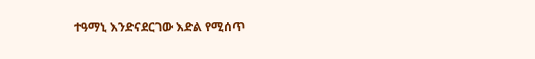ተዓማኒ እንድናደርገው እድል የሚሰጥ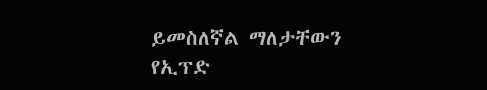ይመስለኛል ማለታቸውን የኢፕድ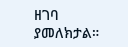ዘገባ ያመለክታል።